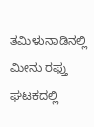ತಮಿಳುನಾಡಿನಲ್ಲಿ ಮೀನು ರಫ್ತು ಘಟಕದಲ್ಲಿ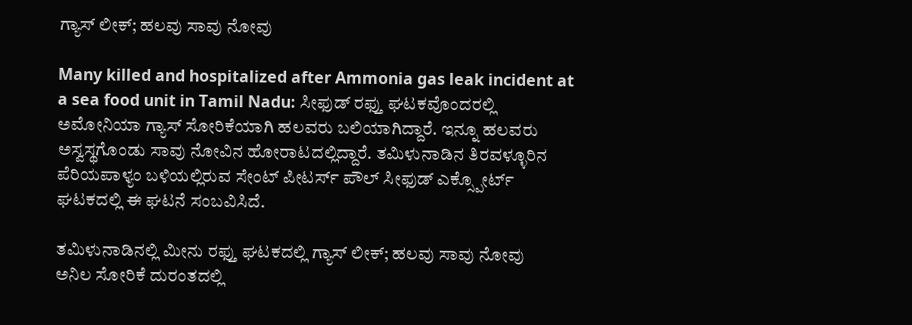ಗ್ಯಾಸ್ ಲೀಕ್; ಹಲವು ಸಾವು ನೋವು

Many killed and hospitalized after Ammonia gas leak incident at a sea food unit in Tamil Nadu: ಸೀಫುಡ್ ರಫ್ತು ಘಟಕವೊಂದರಲ್ಲಿ ಅಮೋನಿಯಾ ಗ್ಯಾಸ್ ಸೋರಿಕೆಯಾಗಿ ಹಲವರು ಬಲಿಯಾಗಿದ್ದಾರೆ. ಇನ್ನೂ ಹಲವರು ಅಸ್ವಸ್ಥಗೊಂಡು ಸಾವು ನೋವಿನ ಹೋರಾಟದಲ್ಲಿದ್ದಾರೆ. ತಮಿಳುನಾಡಿನ ತಿರವಳ್ಳೂರಿನ ಪೆರಿಯಪಾಳ್ಯಂ ಬಳಿಯಲ್ಲಿರುವ ಸೇಂಟ್ ಪೀಟರ್ಸ್ ಪೌಲ್ ಸೀಫುಡ್ ಎಕ್ಸ್ಪೋರ್ಟ್ ಘಟಕದಲ್ಲಿ ಈ ಘಟನೆ ಸಂಬವಿಸಿದೆ.

ತಮಿಳುನಾಡಿನಲ್ಲಿ ಮೀನು ರಫ್ತು ಘಟಕದಲ್ಲಿ ಗ್ಯಾಸ್ ಲೀಕ್; ಹಲವು ಸಾವು ನೋವು
ಅನಿಲ ಸೋರಿಕೆ ದುರಂತದಲ್ಲಿ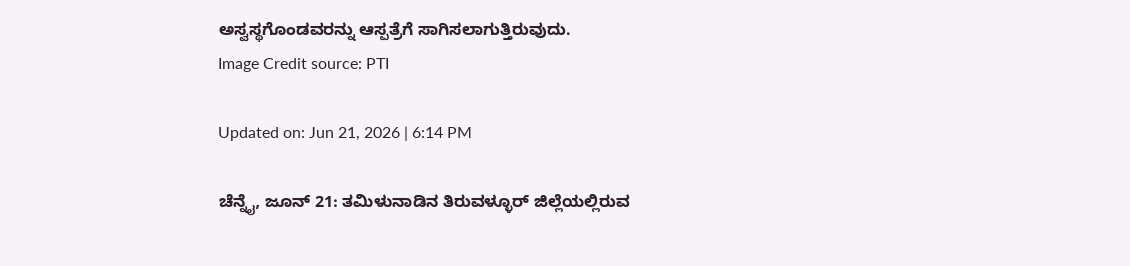ಅಸ್ವಸ್ಥಗೊಂಡವರನ್ನು ಆಸ್ಪತ್ರೆಗೆ ಸಾಗಿಸಲಾಗುತ್ತಿರುವುದು.
Image Credit source: PTI

Updated on: Jun 21, 2026 | 6:14 PM

ಚೆನ್ನೈ, ಜೂನ್ 21: ತಮಿಳುನಾಡಿನ ತಿರುವಳ್ಳೂರ್ ಜಿಲ್ಲೆಯಲ್ಲಿರುವ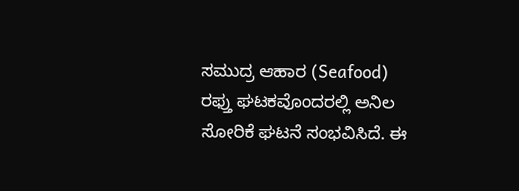ಸಮುದ್ರ ಆಹಾರ (Seafood) ರಫ್ತು ಘಟಕವೊಂದರಲ್ಲಿ ಅನಿಲ ಸೋರಿಕೆ ಘಟನೆ ಸಂಭವಿಸಿದೆ. ಈ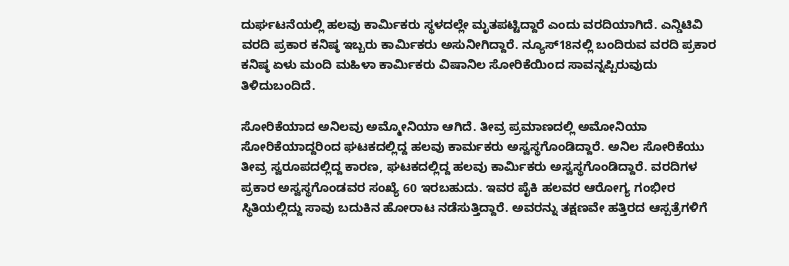ದುರ್ಘಟನೆಯಲ್ಲಿ ಹಲವು ಕಾರ್ಮಿಕರು ಸ್ಥಳದಲ್ಲೇ ಮೃತಪಟ್ಟಿದ್ದಾರೆ ಎಂದು ವರದಿಯಾಗಿದೆ. ಎನ್ಡಿಟಿವಿ ವರದಿ ಪ್ರಕಾರ ಕನಿಷ್ಠ ಇಬ್ಬರು ಕಾರ್ಮಿಕರು ಅಸುನೀಗಿದ್ದಾರೆ. ನ್ಯೂಸ್18ನಲ್ಲಿ ಬಂದಿರುವ ವರದಿ ಪ್ರಕಾರ ಕನಿಷ್ಠ ಏಳು ಮಂದಿ ಮಹಿಳಾ ಕಾರ್ಮಿಕರು ವಿಷಾನಿಲ ಸೋರಿಕೆಯಿಂದ ಸಾವನ್ನಪ್ಪಿರುವುದು ತಿಳಿದುಬಂದಿದೆ.

ಸೋರಿಕೆಯಾದ ಅನಿಲವು ಅಮ್ಮೋನಿಯಾ ಆಗಿದೆ. ತೀವ್ರ ಪ್ರಮಾಣದಲ್ಲಿ ಅಮೋನಿಯಾ ಸೋರಿಕೆಯಾದ್ದರಿಂದ ಘಟಕದಲ್ಲಿದ್ದ ಹಲವು ಕಾರ್ಮಕರು ಅಸ್ವಸ್ಥಗೊಂಡಿದ್ದಾರೆ. ಅನಿಲ ಸೋರಿಕೆಯು ತೀವ್ರ ಸ್ವರೂಪದಲ್ಲಿದ್ದ ಕಾರಣ, ಘಟಕದಲ್ಲಿದ್ದ ಹಲವು ಕಾರ್ಮಿಕರು ಅಸ್ವಸ್ಥಗೊಂಡಿದ್ದಾರೆ. ವರದಿಗಳ ಪ್ರಕಾರ ಅಸ್ವಸ್ಥಗೊಂಡವರ ಸಂಖ್ಯೆ 60 ಇರಬಹುದು. ಇವರ ಪೈಕಿ ಹಲವರ ಆರೋಗ್ಯ ಗಂಭೀರ ಸ್ಥಿತಿಯಲ್ಲಿದ್ದು ಸಾವು ಬದುಕಿನ ಹೋರಾಟ ನಡೆಸುತ್ತಿದ್ದಾರೆ. ಅವರನ್ನು ತಕ್ಷಣವೇ ಹತ್ತಿರದ ಆಸ್ಪತ್ರೆಗಳಿಗೆ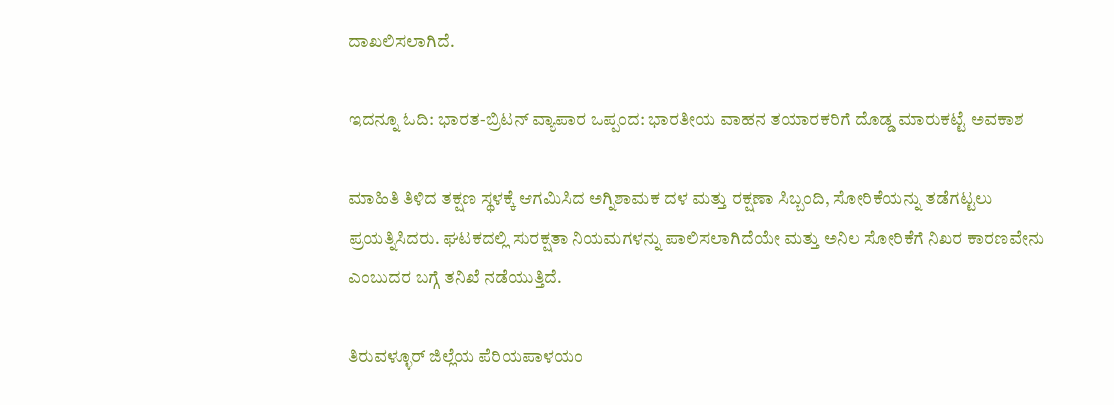ದಾಖಲಿಸಲಾಗಿದೆ.

ಇದನ್ನೂ ಓದಿ: ಭಾರತ-ಬ್ರಿಟನ್ ವ್ಯಾಪಾರ ಒಪ್ಪಂದ: ಭಾರತೀಯ ವಾಹನ ತಯಾರಕರಿಗೆ ದೊಡ್ಡ ಮಾರುಕಟ್ಟೆ ಅವಕಾಶ

ಮಾಹಿತಿ ತಿಳಿದ ತಕ್ಷಣ ಸ್ಥಳಕ್ಕೆ ಆಗಮಿಸಿದ ಅಗ್ನಿಶಾಮಕ ದಳ ಮತ್ತು ರಕ್ಷಣಾ ಸಿಬ್ಬಂದಿ, ಸೋರಿಕೆಯನ್ನು ತಡೆಗಟ್ಟಲು ಪ್ರಯತ್ನಿಸಿದರು. ಘಟಕದಲ್ಲಿ ಸುರಕ್ಷತಾ ನಿಯಮಗಳನ್ನು ಪಾಲಿಸಲಾಗಿದೆಯೇ ಮತ್ತು ಅನಿಲ ಸೋರಿಕೆಗೆ ನಿಖರ ಕಾರಣವೇನು ಎಂಬುದರ ಬಗ್ಗೆ ತನಿಖೆ ನಡೆಯುತ್ತಿದೆ.

ತಿರುವಳ್ಳೂರ್ ಜಿಲ್ಲೆಯ ಪೆರಿಯಪಾಳಯಂ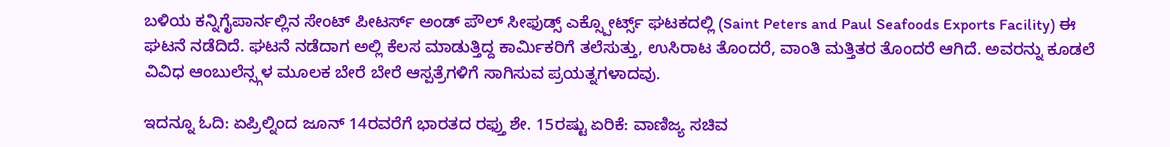ಬಳಿಯ ಕನ್ನಿಗೈಪಾರ್ನಲ್ಲಿನ ಸೇಂಟ್ ಪೀಟರ್ಸ್ ಅಂಡ್ ಪೌಲ್ ಸೀಫುಡ್ಸ್ ಎಕ್ಸ್ಪೋರ್ಟ್ಸ್ ಘಟಕದಲ್ಲಿ (Saint Peters and Paul Seafoods Exports Facility) ಈ ಘಟನೆ ನಡೆದಿದೆ. ಘಟನೆ ನಡೆದಾಗ ಅಲ್ಲಿ ಕೆಲಸ ಮಾಡುತ್ತಿದ್ದ ಕಾರ್ಮಿಕರಿಗೆ ತಲೆಸುತ್ತು, ಉಸಿರಾಟ ತೊಂದರೆ, ವಾಂತಿ ಮತ್ತಿತರ ತೊಂದರೆ ಆಗಿದೆ. ಅವರನ್ನು ಕೂಡಲೆ ವಿವಿಧ ಆಂಬುಲೆನ್ಸ್ಗಳ ಮೂಲಕ ಬೇರೆ ಬೇರೆ ಆಸ್ಪತ್ರೆಗಳಿಗೆ ಸಾಗಿಸುವ ಪ್ರಯತ್ನಗಳಾದವು.

ಇದನ್ನೂ ಓದಿ: ಏಪ್ರಿಲ್ನಿಂದ ಜೂನ್ 14ರವರೆಗೆ ಭಾರತದ ರಫ್ತು ಶೇ. 15ರಷ್ಟು ಏರಿಕೆ: ವಾಣಿಜ್ಯ ಸಚಿವ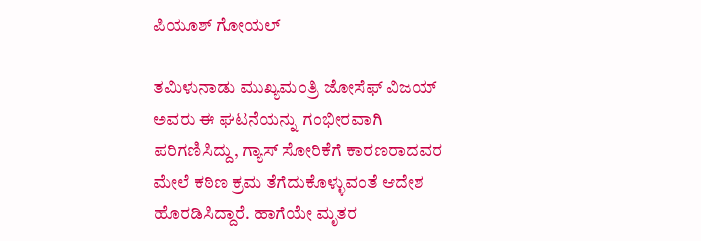ಪಿಯೂಶ್ ಗೋಯಲ್

ತಮಿಳುನಾಡು ಮುಖ್ಯಮಂತ್ರಿ ಜೋಸೆಫ್ ವಿಜಯ್ ಅವರು ಈ ಘಟನೆಯನ್ನು ಗಂಭೀರವಾಗಿ ಪರಿಗಣಿಸಿದ್ದು, ಗ್ಯಾಸ್ ಸೋರಿಕೆಗೆ ಕಾರಣರಾದವರ ಮೇಲೆ ಕಠಿಣ ಕ್ರಮ ತೆಗೆದುಕೊಳ್ಳುವಂತೆ ಆದೇಶ ಹೊರಡಿಸಿದ್ದಾರೆ. ಹಾಗೆಯೇ ಮೃತರ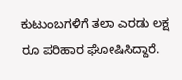ಕುಟುಂಬಗಳಿಗೆ ತಲಾ ಎರಡು ಲಕ್ಷ ರೂ ಪರಿಹಾರ ಘೋಷಿಸಿದ್ದಾರೆ.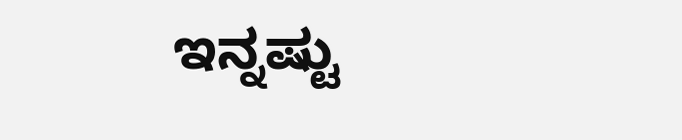ಇನ್ನಷ್ಟು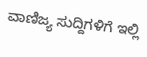ವಾಣಿಜ್ಯ ಸುದ್ದಿಗಳಿಗೆ ಇಲ್ಲಿ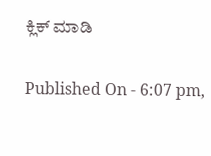ಕ್ಲಿಕ್ ಮಾಡಿ

Published On - 6:07 pm,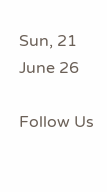Sun, 21 June 26

Follow Us